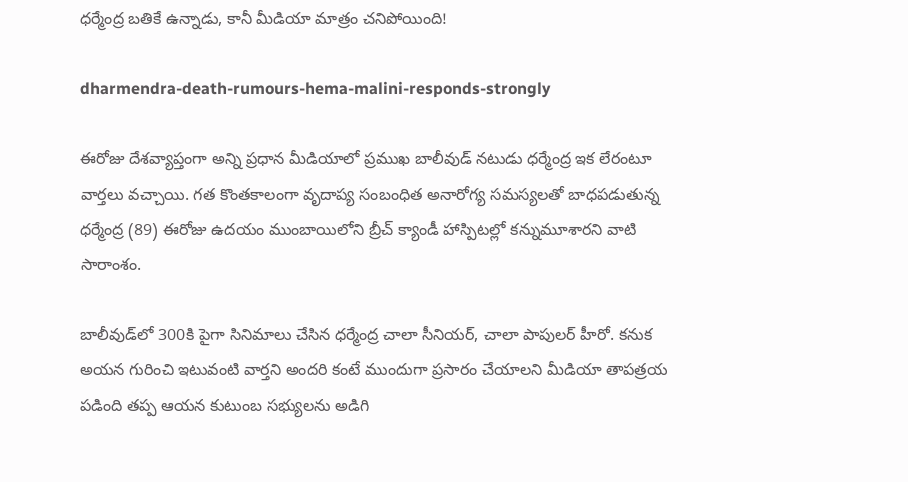ధర్మేంద్ర బతికే ఉన్నాడు, కానీ మీడియా మాత్రం చనిపోయింది!

dharmendra-death-rumours-hema-malini-responds-strongly

ఈరోజు దేశవ్యాప్తంగా అన్ని ప్రధాన మీడియాలో ప్రముఖ బాలీవుడ్‌ నటుడు ధర్మేంద్ర ఇక లేరంటూ వార్తలు వచ్చాయి. గత కొంతకాలంగా వృదాప్య సంబంధిత అనారోగ్య సమస్యలతో బాధపడుతున్న ధర్మేంద్ర (89) ఈరోజు ఉదయం ముంబాయిలోని బ్రీచ్ క్యాండీ హాస్పిటల్లో కన్నుమూశారని వాటి సారాంశం.

బాలీవుడ్‌లో 300కి పైగా సినిమాలు చేసిన ధర్మేంద్ర చాలా సీనియర్, చాలా పాపులర్ హీరో. కనుక అయన గురించి ఇటువంటి వార్తని అందరి కంటే ముందుగా ప్రసారం చేయాలని మీడియా తాపత్రయ పడింది తప్ప ఆయన కుటుంబ సభ్యులను అడిగి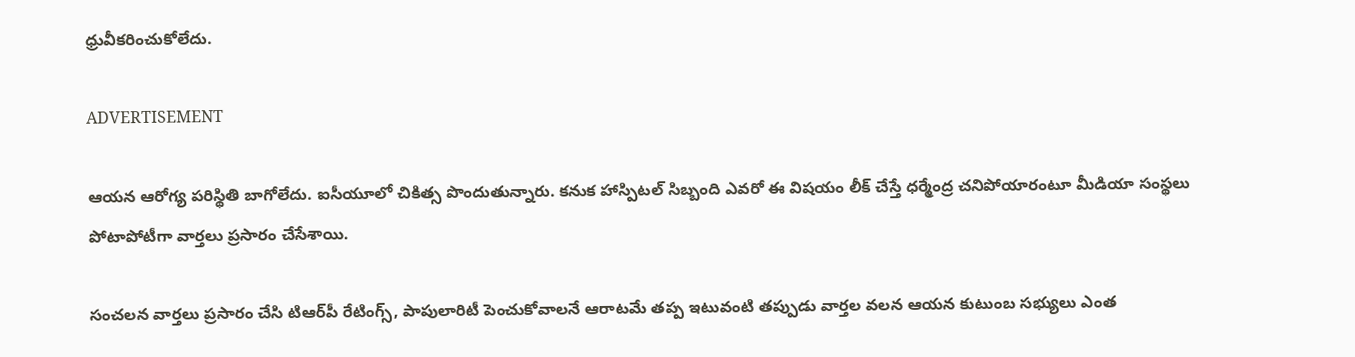ధ్రువీకరించుకోలేదు.

ADVERTISEMENT

ఆయన ఆరోగ్య పరిస్థితి బాగోలేదు. ఐసీయూలో చికిత్స పొందుతున్నారు. కనుక హాస్పిటల్ సిబ్బంది ఎవరో ఈ విషయం లీక్ చేస్తే ధర్మేంద్ర చనిపోయారంటూ మీడియా సంస్థలు పోటాపోటీగా వార్తలు ప్రసారం చేసేశాయి.

సంచలన వార్తలు ప్రసారం చేసి టిఆర్‌పీ రేటింగ్స్, పాపులారిటీ పెంచుకోవాలనే ఆరాటమే తప్ప ఇటువంటి తప్పుడు వార్తల వలన ఆయన కుటుంబ సభ్యులు ఎంత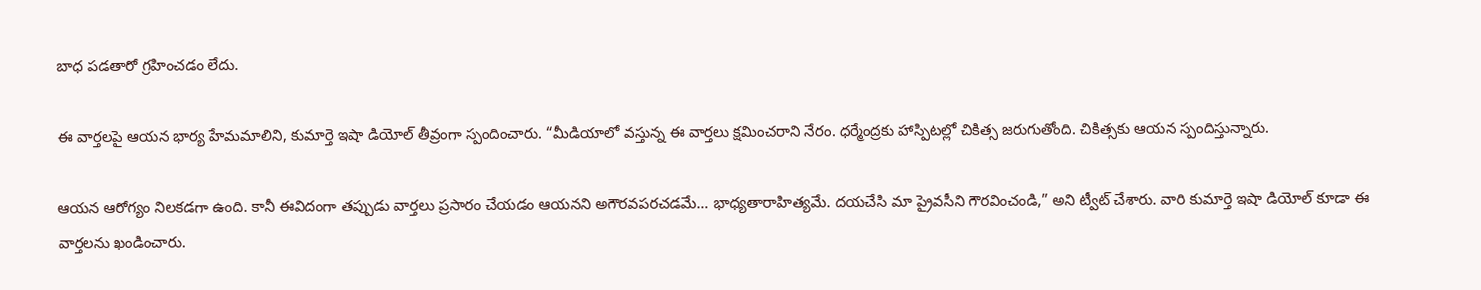బాధ పడతారో గ్రహించడం లేదు.

ఈ వార్తలపై ఆయన భార్య హేమమాలిని, కుమార్తె ఇషా డియోల్ తీవ్రంగా స్పందించారు. “మీడియాలో వస్తున్న ఈ వార్తలు క్షమించరాని నేరం. ధర్మేంద్రకు హాస్పిటల్లో చికిత్స జరుగుతోంది. చికిత్సకు ఆయన స్పందిస్తున్నారు.

ఆయన ఆరోగ్యం నిలకడగా ఉంది. కానీ ఈవిదంగా తప్పుడు వార్తలు ప్రసారం చేయడం ఆయనని అగౌరవపరచడమే… భాధ్యతారాహిత్యమే. దయచేసి మా ప్రైవసీని గౌరవించండి,” అని ట్వీట్ చేశారు. వారి కుమార్తె ఇషా డియోల్ కూడా ఈ వార్తలను ఖండించారు.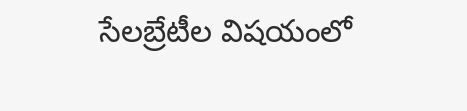సేలబ్రేటీల విషయంలో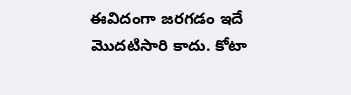ఈవిదంగా జరగడం ఇదే మొదటిసారి కాదు. కోటా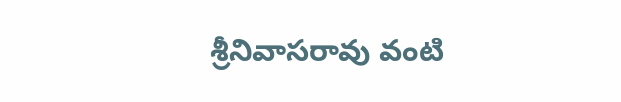శ్రీనివాసరావు వంటి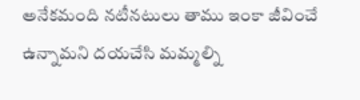అనేకమంది నటీనటులు తాము ఇంకా జీవించే ఉన్నామని దయచేసి మమ్మల్ని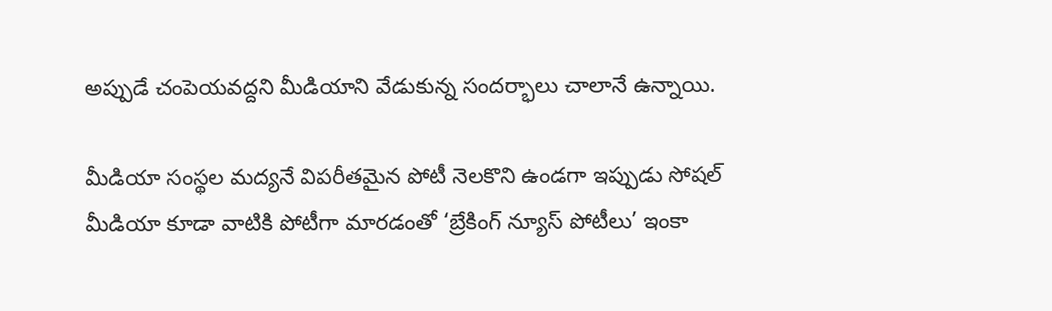అప్పుడే చంపెయవద్దని మీడియాని వేడుకున్న సందర్భాలు చాలానే ఉన్నాయి.

మీడియా సంస్థల మద్యనే విపరీతమైన పోటీ నెలకొని ఉండగా ఇప్పుడు సోషల్ మీడియా కూడా వాటికి పోటీగా మారడంతో ‘బ్రేకింగ్ న్యూస్ పోటీలు’ ఇంకా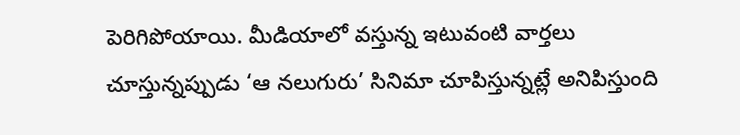పెరిగిపోయాయి. మీడియాలో వస్తున్న ఇటువంటి వార్తలు చూస్తున్నప్పుడు ‘ఆ నలుగురు’ సినిమా చూపిస్తున్నట్లే అనిపిస్తుంది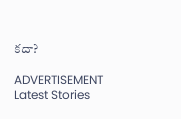కదా?

ADVERTISEMENT
Latest Stories